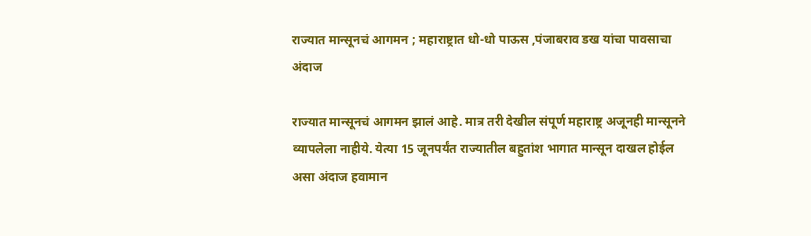राज्यात मान्सूनचं आगमन ; महाराष्ट्रात धो-धो पाऊस ,पंजाबराव डख यांचा पावसाचा अंदाज

राज्यात मान्सूनचं आगमन झालं आहे. मात्र तरी देखील संपूर्ण महाराष्ट्र अजूनही मान्सूनने व्यापलेला नाहीये. येत्या 15 जूनपर्यंत राज्यातील बहुतांश भागात मान्सून दाखल होईल असा अंदाज हवामान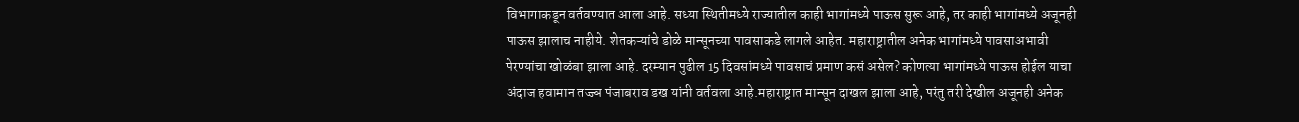विभागाकडून वर्तवण्यात आला आहे. सध्या स्थितीमध्ये राज्यातील काही भागांमध्ये पाऊस सुरू आहे, तर काही भागांमध्ये अजूनही पाऊस झालाच नाहीये. शेतकऱ्यांचे डोळे मान्सूनच्या पावसाकडे लागले आहेत. महाराष्ट्रातील अनेक भागांमध्ये पावसाअभावी पेरण्यांचा खोळंबा झाला आहे. दरम्यान पुढील 15 दिवसांमध्ये पावसाचं प्रमाण कसं असेल? कोणत्या भागांमध्ये पाऊस होईल याचा अंदाज हवामान तज्ज्ञ पंजाबराव डख यांनी वर्तवला आहे.महाराष्ट्रात मान्सून दाखल झाला आहे, परंतु तरी देखील अजूनही अनेक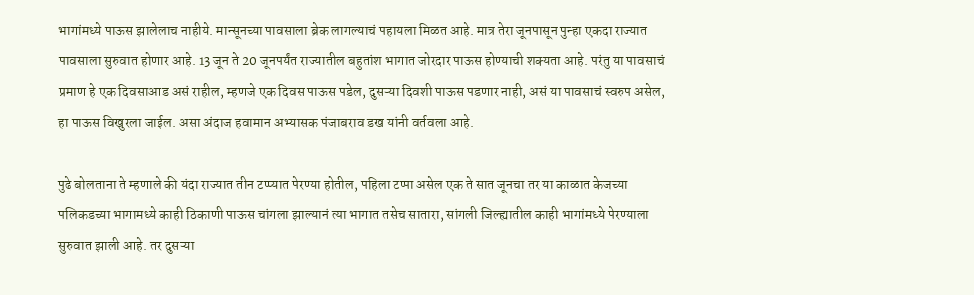भागांमध्ये पाऊस झालेलाच नाहीये. मान्सूनच्या पावसाला ब्रेक लागल्याचं पहायला मिळत आहे. मात्र तेरा जूनपासून पुन्हा एकदा राज्यात पावसाला सुरुवात होणार आहे. 13 जून ते 20 जूनपर्यंत राज्यातील बहुतांश भागात जोरदार पाऊस होण्याची शक्यता आहे. परंतु या पावसाचं प्रमाण हे एक दिवसाआड असं राहील, म्हणजे एक दिवस पाऊस पडेल, दुसऱ्या दिवशी पाऊस पडणार नाही, असं या पावसाचं स्वरुप असेल, हा पाऊस विखुरला जाईल. असा अंदाज हवामान अभ्यासक पंजाबराव डख यांनी वर्तवला आहे.

पुढे बोलताना ते म्हणाले की यंदा राज्यात तीन टप्प्यात पेरण्या होतील, पहिला टप्पा असेल एक ते सात जूनचा तर या काळात केजच्या पलिकडच्या भागामध्ये काही ठिकाणी पाऊस चांगला झाल्यानं त्या भागात तसेच सातारा, सांगली जिल्ह्यातील काही भागांमध्ये पेरण्याला सुरुवात झाली आहे. तर दुसऱ्या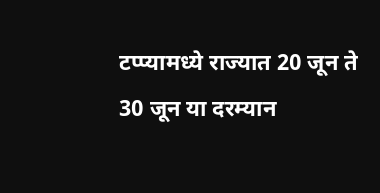टप्प्यामध्ये राज्यात 20 जून ते 30 जून या दरम्यान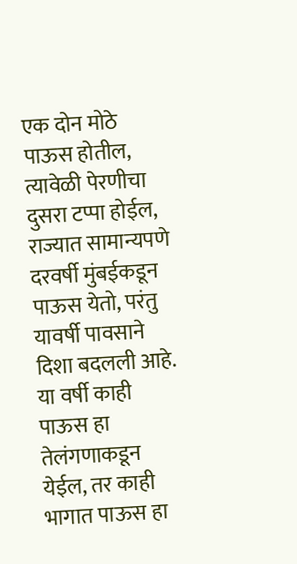एक दोन मोठे पाऊस होतील, त्यावेळी पेरणीचा दुसरा टप्पा होईल, राज्यात सामान्यपणे दरवर्षी मुंबईकडून पाऊस येतो, परंतु यावर्षी पावसाने दिशा बदलली आहे. या वर्षी काही पाऊस हा तेलंगणाकडून येईल, तर काही भागात पाऊस हा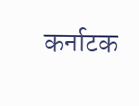कर्नाटक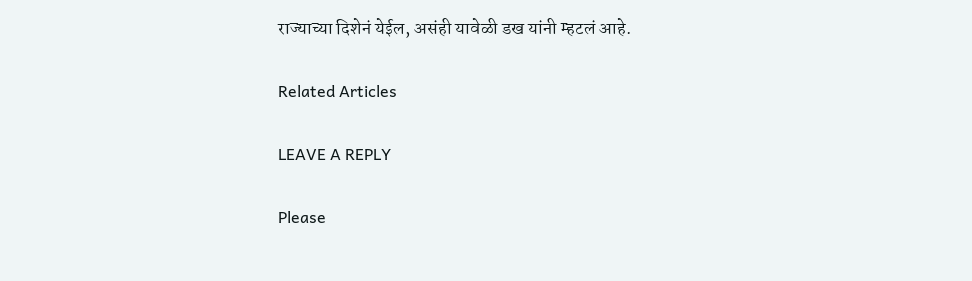राज्याच्या दिशेनं येईल, असंही यावेळी डख यांनी म्हटलं आहे.

Related Articles

LEAVE A REPLY

Please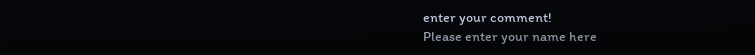enter your comment!
Please enter your name here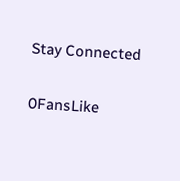Stay Connected

0FansLike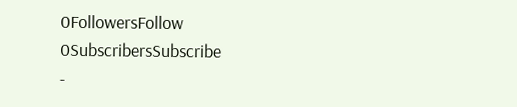0FollowersFollow
0SubscribersSubscribe
-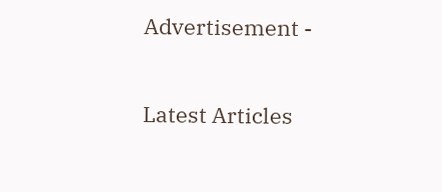Advertisement -

Latest Articles